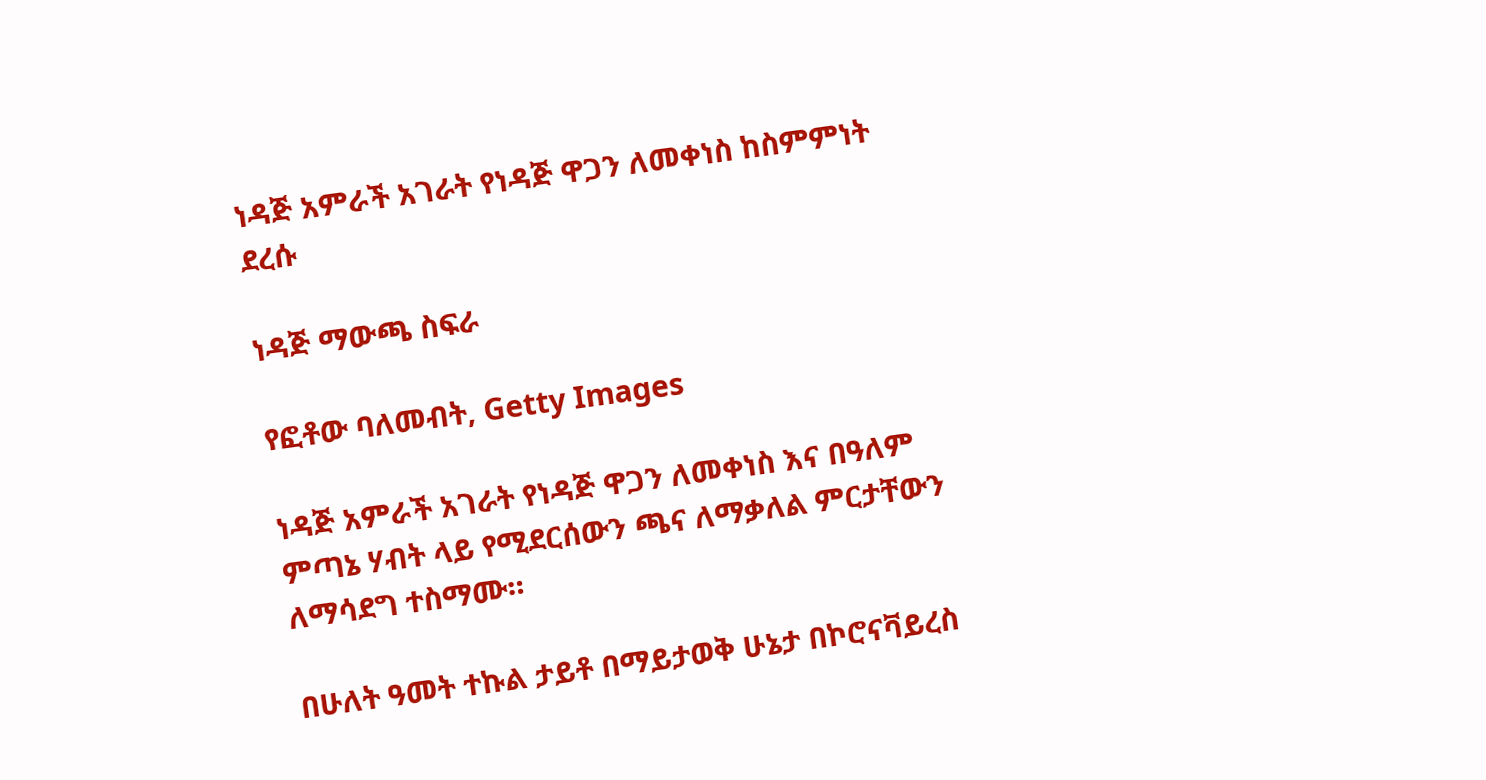ነዳጅ አምራች አገራት የነዳጅ ዋጋን ለመቀነስ ከስምምነት ደረሱ

ነዳጅ ማውጫ ስፍራ

የፎቶው ባለመብት, Getty Images

ነዳጅ አምራች አገራት የነዳጅ ዋጋን ለመቀነስ እና በዓለም ምጣኔ ሃብት ላይ የሚደርሰውን ጫና ለማቃለል ምርታቸውን ለማሳደግ ተስማሙ።

በሁለት ዓመት ተኩል ታይቶ በማይታወቅ ሁኔታ በኮሮናቫይረስ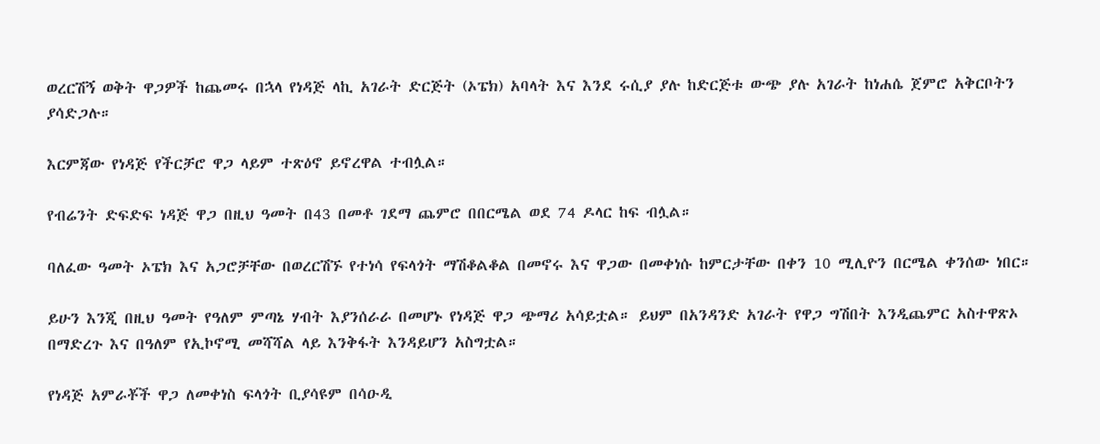ወረርሽኝ ወቅት ዋጋዎች ከጨመሩ በኋላ የነዳጅ ላኪ አገራት ድርጅት (ኦፔክ) አባላት እና እንደ ሩሲያ ያሉ ከድርጅቱ ውጭ ያሉ አገራት ከነሐሴ ጀምሮ አቅርቦትን ያሳድጋሉ።

እርምጃው የነዳጅ የችርቻሮ ዋጋ ላይም ተጽዕኖ ይኖረዋል ተብሏል።

የብሬንት ድፍድፍ ነዳጅ ዋጋ በዚህ ዓመት በ43 በመቶ ገደማ ጨምሮ በበርሜል ወደ 74 ዶላር ከፍ ብሏል።

ባለፈው ዓመት ኦፔክ እና አጋሮቻቸው በወረርሽኙ የተነሳ የፍላጎት ማሽቆልቆል በመኖሩ እና ዋጋው በመቀነሱ ከምርታቸው በቀን 10 ሚሊዮን በርሜል ቀንሰው ነበር።

ይሁን እንጂ በዚህ ዓመት የዓለም ምጣኔ ሃብት እያንሰራራ በመሆኑ የነዳጅ ዋጋ ጭማሪ አሳይቷል። ይህም በአንዳንድ አገራት የዋጋ ግሽበት እንዲጨምር አስተዋጽኦ በማድረጉ እና በዓለም የኢኮኖሚ መሻሻል ላይ እንቅፋት እንዳይሆን አስግቷል።

የነዳጅ አምራቾች ዋጋ ለመቀነስ ፍላጎት ቢያሳዩም በሳዑዲ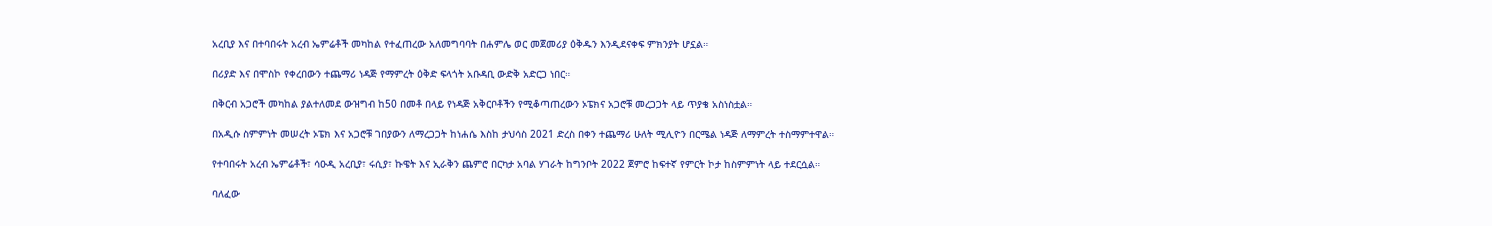አረቢያ እና በተባበሩት አረብ ኤምሬቶች መካከል የተፈጠረው አለመግባባት በሐምሌ ወር መጀመሪያ ዕቅዱን እንዲደናቀፍ ምክንያት ሆኗል።

በሪያድ እና በሞስኮ የቀረበውን ተጨማሪ ነዳጅ የማምረት ዕቅድ ፍላጎት አቡዳቢ ውድቅ አድርጋ ነበር።

በቅርብ አጋሮች መካከል ያልተለመደ ውዝግብ ከ50 በመቶ በላይ የነዳጅ አቅርቦቶችን የሚቆጣጠረውን ኦፔክና አጋሮቹ መረጋጋት ላይ ጥያቄ አስነስቷል።

በአዲሱ ስምምነት መሠረት ኦፔክ እና አጋሮቹ ገበያውን ለማረጋጋት ከነሐሴ እስከ ታህሳስ 2021 ድረስ በቀን ተጨማሪ ሁለት ሚሊዮን በርሜል ነዳጅ ለማምረት ተስማምተዋል።

የተባበሩት አረብ ኤምሬቶች፣ ሳዑዲ አረቢያ፣ ሩሲያ፣ ኩዌት እና ኢራቅን ጨምሮ በርካታ አባል ሃገራት ከግንቦት 2022 ጀምሮ ከፍተኛ የምርት ኮታ ከስምምነት ላይ ተደርሷል።

ባለፈው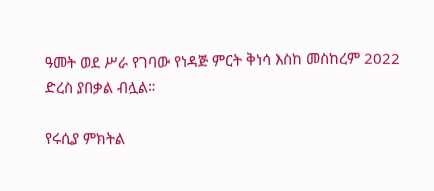ዓመት ወደ ሥራ የገባው የነዳጅ ምርት ቅነሳ እስከ መስከረም 2022 ድረስ ያበቃል ብሏል።

የሩሲያ ምክትል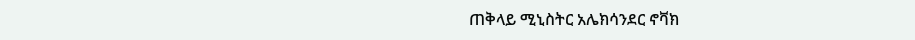ጠቅላይ ሚኒስትር አሌክሳንደር ኖቫክ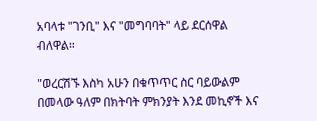አባላቱ "ገንቢ" እና "መግባባት" ላይ ደርሰዋል ብለዋል።

"ወረርሽኙ እስካ አሁን በቁጥጥር ስር ባይውልም በመላው ዓለም በክትባት ምክንያት እንደ መኪኖች እና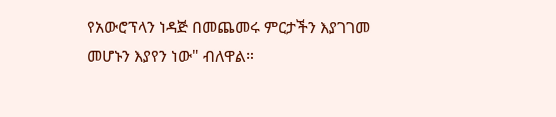የአውሮፕላን ነዳጅ በመጨመሩ ምርታችን እያገገመ መሆኑን እያየን ነው" ብለዋል።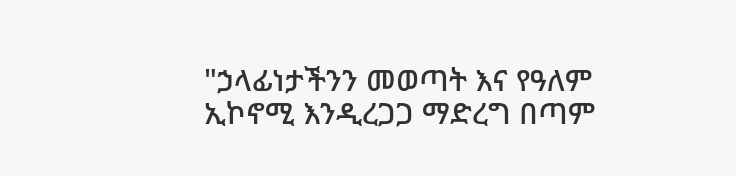"ኃላፊነታችንን መወጣት እና የዓለም ኢኮኖሚ እንዲረጋጋ ማድረግ በጣም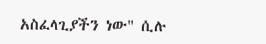አስፈላጊያችን ነው" ሲሉ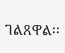ገልጸዋል፡፡